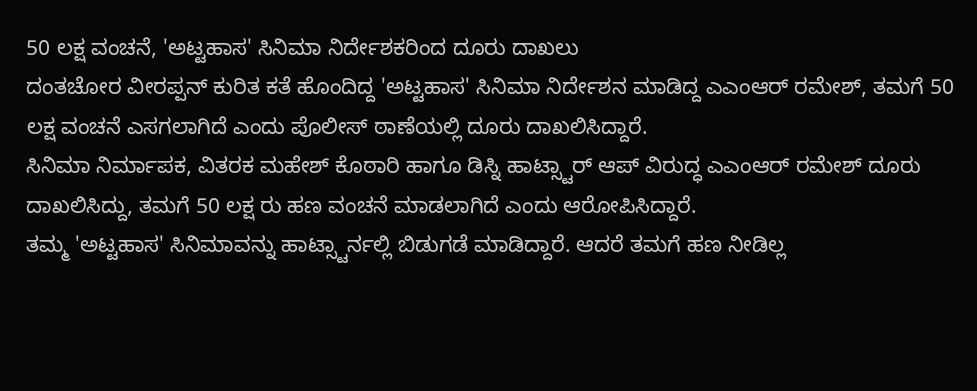50 ಲಕ್ಷ ವಂಚನೆ, 'ಅಟ್ಟಹಾಸ' ಸಿನಿಮಾ ನಿರ್ದೇಶಕರಿಂದ ದೂರು ದಾಖಲು
ದಂತಚೋರ ವೀರಪ್ಪನ್ ಕುರಿತ ಕತೆ ಹೊಂದಿದ್ದ 'ಅಟ್ಟಹಾಸ' ಸಿನಿಮಾ ನಿರ್ದೇಶನ ಮಾಡಿದ್ದ ಎಎಂಆರ್ ರಮೇಶ್, ತಮಗೆ 50 ಲಕ್ಷ ವಂಚನೆ ಎಸಗಲಾಗಿದೆ ಎಂದು ಪೊಲೀಸ್ ಠಾಣೆಯಲ್ಲಿ ದೂರು ದಾಖಲಿಸಿದ್ದಾರೆ.
ಸಿನಿಮಾ ನಿರ್ಮಾಪಕ, ವಿತರಕ ಮಹೇಶ್ ಕೊಠಾರಿ ಹಾಗೂ ಡಿಸ್ನಿ ಹಾಟ್ಸ್ಟಾರ್ ಆಪ್ ವಿರುದ್ಧ ಎಎಂಆರ್ ರಮೇಶ್ ದೂರು ದಾಖಲಿಸಿದ್ದು, ತಮಗೆ 50 ಲಕ್ಷ ರು ಹಣ ವಂಚನೆ ಮಾಡಲಾಗಿದೆ ಎಂದು ಆರೋಪಿಸಿದ್ದಾರೆ.
ತಮ್ಮ 'ಅಟ್ಟಹಾಸ' ಸಿನಿಮಾವನ್ನು ಹಾಟ್ಸ್ಟಾರ್ನಲ್ಲಿ ಬಿಡುಗಡೆ ಮಾಡಿದ್ದಾರೆ. ಆದರೆ ತಮಗೆ ಹಣ ನೀಡಿಲ್ಲ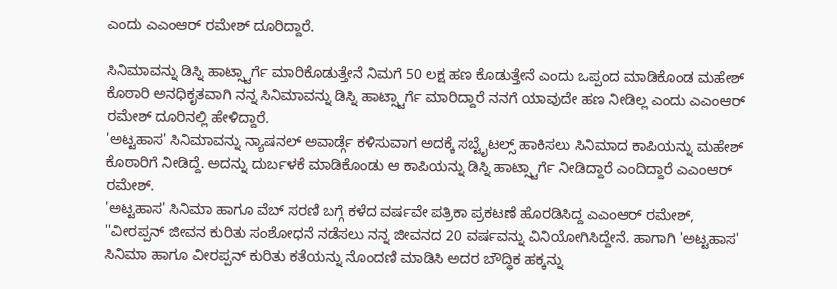ಎಂದು ಎಎಂಆರ್ ರಮೇಶ್ ದೂರಿದ್ದಾರೆ.

ಸಿನಿಮಾವನ್ನು ಡಿಸ್ನಿ ಹಾಟ್ಸ್ಟಾರ್ಗೆ ಮಾರಿಕೊಡುತ್ತೇನೆ ನಿಮಗೆ 50 ಲಕ್ಷ ಹಣ ಕೊಡುತ್ತೇನೆ ಎಂದು ಒಪ್ಪಂದ ಮಾಡಿಕೊಂಡ ಮಹೇಶ್ ಕೊಠಾರಿ ಅನಧಿಕೃತವಾಗಿ ನನ್ನ ಸಿನಿಮಾವನ್ನು ಡಿಸ್ನಿ ಹಾಟ್ಸ್ಟಾರ್ಗೆ ಮಾರಿದ್ದಾರೆ ನನಗೆ ಯಾವುದೇ ಹಣ ನೀಡಿಲ್ಲ ಎಂದು ಎಎಂಆರ್ ರಮೇಶ್ ದೂರಿನಲ್ಲಿ ಹೇಳಿದ್ದಾರೆ.
'ಅಟ್ಟಹಾಸ' ಸಿನಿಮಾವನ್ನು ನ್ಯಾಷನಲ್ ಅವಾರ್ಡ್ಗೆ ಕಳಿಸುವಾಗ ಅದಕ್ಕೆ ಸಬ್ಟೈಟಲ್ಸ್ ಹಾಕಿಸಲು ಸಿನಿಮಾದ ಕಾಪಿಯನ್ನು ಮಹೇಶ್ ಕೊಠಾರಿಗೆ ನೀಡಿದ್ದೆ. ಅದನ್ನು ದುರ್ಬಳಕೆ ಮಾಡಿಕೊಂಡು ಆ ಕಾಪಿಯನ್ನು ಡಿಸ್ನಿ ಹಾಟ್ಸ್ಟಾರ್ಗೆ ನೀಡಿದ್ದಾರೆ ಎಂದಿದ್ದಾರೆ ಎಎಂಆರ್ ರಮೇಶ್.
'ಅಟ್ಟಹಾಸ' ಸಿನಿಮಾ ಹಾಗೂ ವೆಬ್ ಸರಣಿ ಬಗ್ಗೆ ಕಳೆದ ವರ್ಷವೇ ಪತ್ರಿಕಾ ಪ್ರಕಟಣೆ ಹೊರಡಿಸಿದ್ದ ಎಎಂಆರ್ ರಮೇಶ್, ''ವೀರಪ್ಪನ್ ಜೀವನ ಕುರಿತು ಸಂಶೋಧನೆ ನಡೆಸಲು ನನ್ನ ಜೀವನದ 20 ವರ್ಷವನ್ನು ವಿನಿಯೋಗಿಸಿದ್ದೇನೆ. ಹಾಗಾಗಿ 'ಅಟ್ಟಹಾಸ' ಸಿನಿಮಾ ಹಾಗೂ ವೀರಪ್ಪನ್ ಕುರಿತು ಕತೆಯನ್ನು ನೊಂದಣಿ ಮಾಡಿಸಿ ಅದರ ಬೌದ್ಧಿಕ ಹಕ್ಕನ್ನು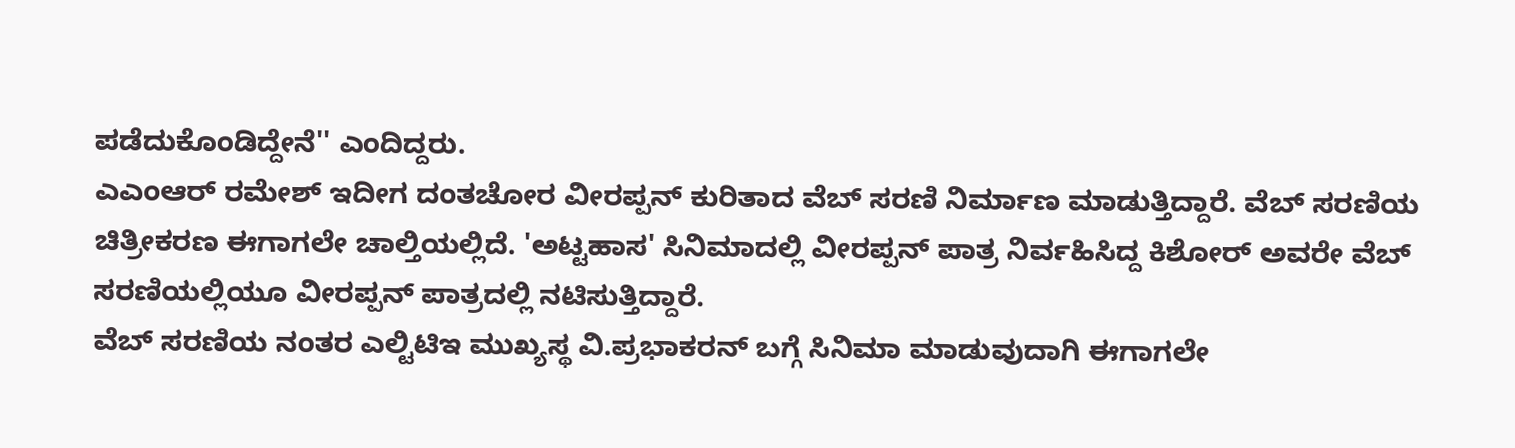ಪಡೆದುಕೊಂಡಿದ್ದೇನೆ'' ಎಂದಿದ್ದರು.
ಎಎಂಆರ್ ರಮೇಶ್ ಇದೀಗ ದಂತಚೋರ ವೀರಪ್ಪನ್ ಕುರಿತಾದ ವೆಬ್ ಸರಣಿ ನಿರ್ಮಾಣ ಮಾಡುತ್ತಿದ್ದಾರೆ. ವೆಬ್ ಸರಣಿಯ ಚಿತ್ರೀಕರಣ ಈಗಾಗಲೇ ಚಾಲ್ತಿಯಲ್ಲಿದೆ. 'ಅಟ್ಟಹಾಸ' ಸಿನಿಮಾದಲ್ಲಿ ವೀರಪ್ಪನ್ ಪಾತ್ರ ನಿರ್ವಹಿಸಿದ್ದ ಕಿಶೋರ್ ಅವರೇ ವೆಬ್ ಸರಣಿಯಲ್ಲಿಯೂ ವೀರಪ್ಪನ್ ಪಾತ್ರದಲ್ಲಿ ನಟಿಸುತ್ತಿದ್ದಾರೆ.
ವೆಬ್ ಸರಣಿಯ ನಂತರ ಎಲ್ಟಿಟಿಇ ಮುಖ್ಯಸ್ಥ ವಿ.ಪ್ರಭಾಕರನ್ ಬಗ್ಗೆ ಸಿನಿಮಾ ಮಾಡುವುದಾಗಿ ಈಗಾಗಲೇ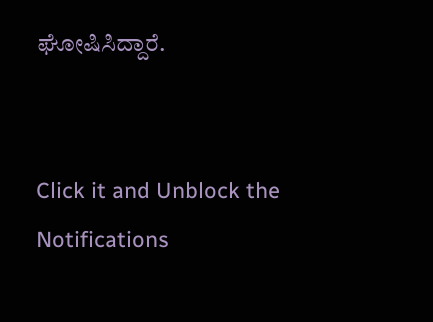ಘೋಷಿಸಿದ್ದಾರೆ.


Click it and Unblock the Notifications